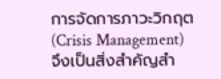การจัดการภาวะวิกฤต (Crisis Management) จึงเป็นสิ่งสำคัญสำ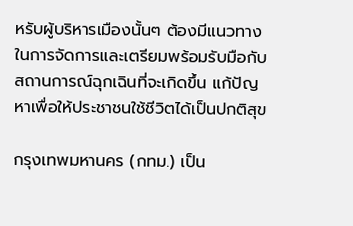หรับผู้บริหารเมืองนั้นๆ ต้องมีแนวทางในการจัดการและเตรียมพร้อมรับมือกับสถานการณ์ฉุกเฉินที่จะเกิดขึ้น แก้ปัญหาเพื่อให้ประชาชนใช้ชีวิตได้เป็นปกติสุข

กรุงเทพมหานคร (กทม.) เป็น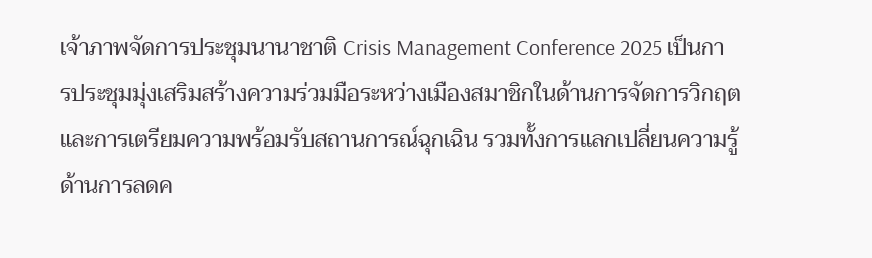เจ้าภาพจัดการประชุมนานาชาติ Crisis Management Conference 2025 เป็นการประชุมมุ่งเสริมสร้างความร่วมมือระหว่างเมืองสมาชิกในด้านการจัดการวิกฤตและการเตรียมความพร้อมรับสถานการณ์ฉุกเฉิน รวมทั้งการแลกเปลี่ยนความรู้ด้านการลดค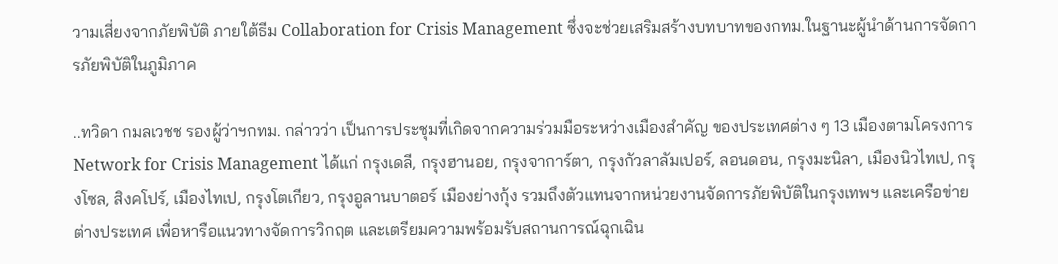วามเสี่ยงจากภัยพิบัติ ภายใต้ธีม Collaboration for Crisis Management ซึ่งจะช่วยเสริมสร้างบทบาทของกทม.ในฐานะผู้นำด้านการจัดการภัยพิบัติในภูมิภาค

..ทวิดา กมลเวชช รองผู้ว่าฯกทม. กล่าวว่า เป็นการประชุมที่เกิดจากความร่วมมือระหว่างเมืองสำคัญ ของประเทศต่าง ๆ 13 เมืองตามโครงการ Network for Crisis Management ได้แก่ กรุงเดลี, กรุงฮานอย, กรุงจาการ์ตา, กรุงกัวลาลัมเปอร์, ลอนดอน, กรุงมะนิลา, เมืองนิวไทเป, กรุงโซล, สิงคโปร์, เมืองไทเป, กรุงโตเกียว, กรุงอูลานบาตอร์ เมืองย่างกุ้ง รวมถึงตัวแทนจากหน่วยงานจัดการภัยพิบัติในกรุงเทพฯ และเครือข่ายต่างประเทศ เพื่อหารือแนวทางจัดการวิกฤต และเตรียมความพร้อมรับสถานการณ์ฉุกเฉิน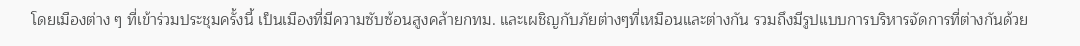โดยเมืองต่าง ๆ ที่เข้าร่วมประชุมครั้งนี้ เป็นเมืองที่มีความซับซ้อนสูงคล้ายกทม. และเผชิญกับภัยต่างๆที่เหมือนและต่างกัน รวมถึงมีรูปแบบการบริหารจัดการที่ต่างกันด้วย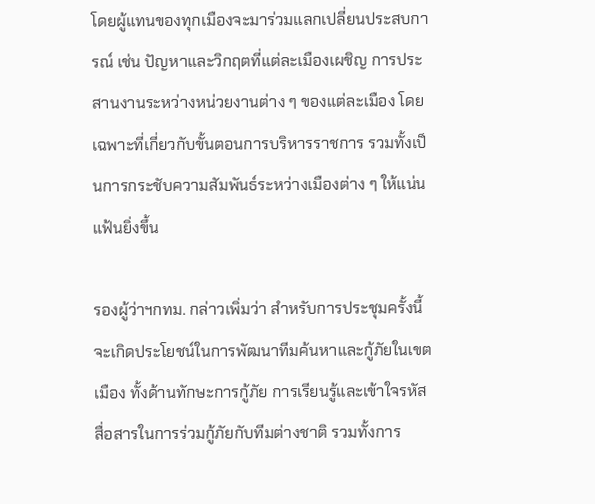โดยผู้แทนของทุกเมืองจะมาร่วมแลกเปลี่ยนประสบการณ์ เช่น ปัญหาและวิกฤตที่แต่ละเมืองเผชิญ การประสานงานระหว่างหน่วยงานต่าง ๆ ของแต่ละเมือง โดยเฉพาะที่เกี่ยวกับขั้นตอนการบริหารราชการ รวมทั้งเป็นการกระชับความสัมพันธ์ระหว่างเมืองต่าง ๆ ให้แน่นแฟ้นยิ่งขึ้น

รองผู้ว่าฯกทม. กล่าวเพิ่มว่า สำหรับการประชุมครั้งนี้ จะเกิดประโยชน์ในการพัฒนาทีมค้นหาและกู้ภัยในเขตเมือง ทั้งด้านทักษะการกู้ภัย การเรียนรู้และเข้าใจรหัสสื่อสารในการร่วมกู้ภัยกับทีมต่างชาติ รวมทั้งการ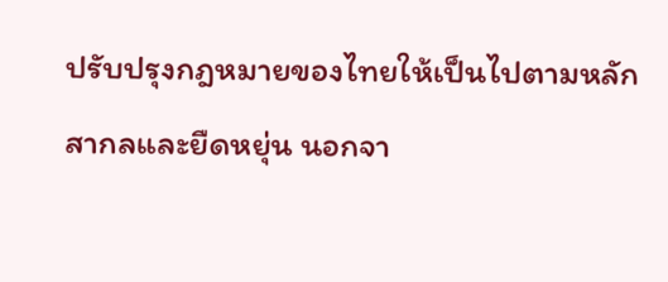ปรับปรุงกฎหมายของไทยให้เป็นไปตามหลักสากลและยืดหยุ่น นอกจา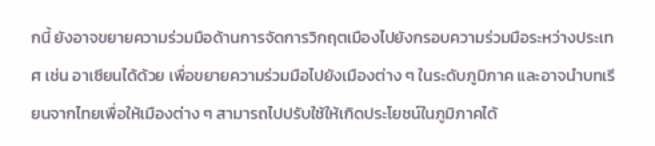กนี้ ยังอาจขยายความร่วมมือด้านการจัดการวิกฤตเมืองไปยังกรอบความร่วมมือระหว่างประเทศ เช่น อาเซียนได้ด้วย เพื่อขยายความร่วมมือไปยังเมืองต่าง ๆ ในระดับภูมิภาค และอาจนำบทเรียนจากไทยเพื่อให้เมืองต่าง ๆ สามารถไปปรับใช้ให้เกิดประโยชน์ในภูมิภาคได้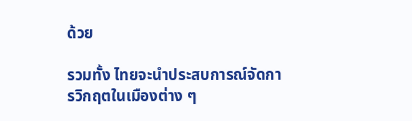ด้วย

รวมทั้ง ไทยจะนำประสบการณ์จัดการวิกฤตในเมืองต่าง ๆ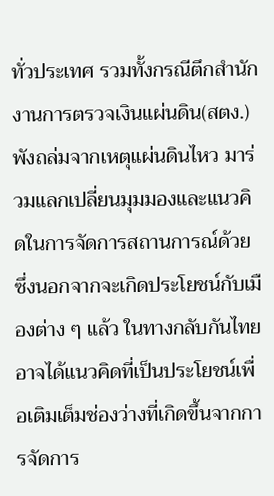ทั่วประเทศ รวมทั้งกรณีตึกสำนักงานการตรวจเงินแผ่นดิน(สตง.) พังถล่มจากเหตุแผ่นดินไหว มาร่วมแลกเปลี่ยนมุมมองและแนวคิดในการจัดการสถานการณ์ด้วย ซึ่งนอกจากจะเกิดประโยชน์กับเมืองต่าง ๆ แล้ว ในทางกลับกันไทยอาจได้แนวคิดที่เป็นประโยชน์เพื่อเติมเต็มช่องว่างที่เกิดขึ้นจากการจัดการ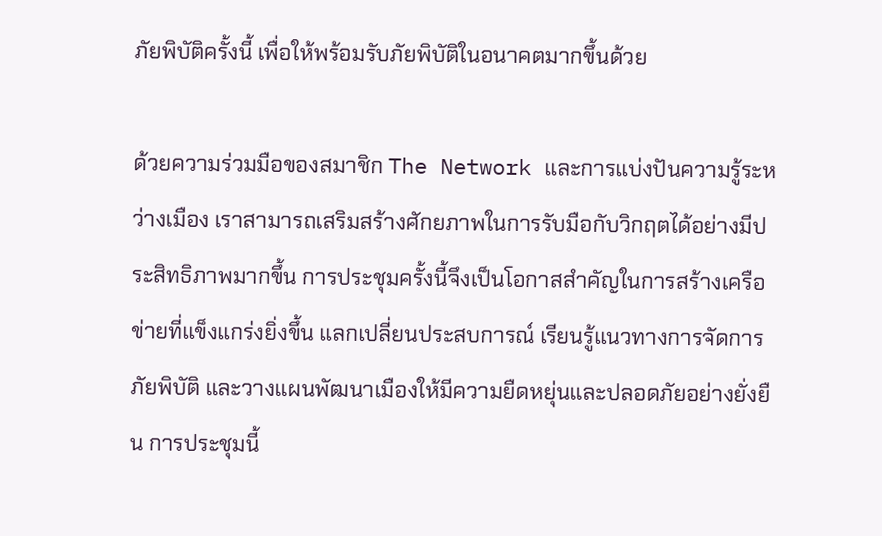ภัยพิบัติครั้งนี้ เพื่อให้พร้อมรับภัยพิบัติในอนาคตมากขึ้นด้วย

ด้วยความร่วมมือของสมาชิก The Network และการแบ่งปันความรู้ระหว่างเมือง เราสามารถเสริมสร้างศักยภาพในการรับมือกับวิกฤตได้อย่างมีประสิทธิภาพมากขึ้น การประชุมครั้งนี้จึงเป็นโอกาสสำคัญในการสร้างเครือข่ายที่แข็งแกร่งยิ่งขึ้น แลกเปลี่ยนประสบการณ์ เรียนรู้แนวทางการจัดการภัยพิบัติ และวางแผนพัฒนาเมืองให้มีความยืดหยุ่นและปลอดภัยอย่างยั่งยืน การประชุมนี้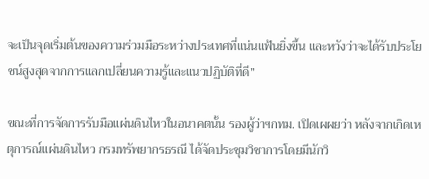จะเป็นจุดเริ่มต้นของความร่วมมือระหว่างประเทศที่แน่นแฟ้นยิ่งขึ้น และหวังว่าจะได้รับประโยชน์สูงสุดจากการแลกเปลี่ยนความรู้และแนวปฏิบัติที่ดี”

ขณะที่การจัดการรับมือแผ่นดินไหวในอนาคตนั้น รองผู้ว่าฯกทม. เปิดเผผยว่า หลังจากเกิดเหตุการณ์แผ่นดินไหว กรมทรัพยากรธรณี ได้จัดประชุมวิชาการโดยมีนักวิ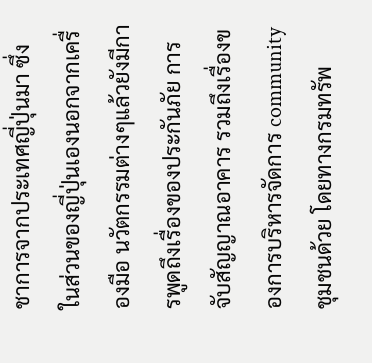ชาการจากประเทศญี่ปุ่นมา ซึ่งในส่วนของญี่ปุ่นเองนอกจากเครื่องมือ นวัตกรรมต่างๆแล้วยังมีการพูดถึงเรื่องของประกันภัย การจับสัญญาณอาคาร รวมถึงเรื่องของการบริหารจัดการ community ชุมชนด้วย โดยทางกรมทรัพ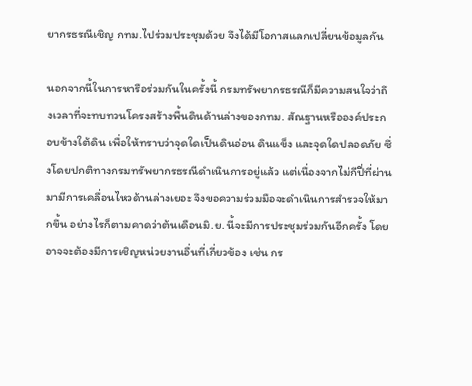ยากรธรณีเชิญ กทม.ไปร่วมประชุมด้วย จึงได้มีโอกาสแลกเปลี่ยนข้อมูลกัน

นอกจากนี้ในการหารือร่วมกันในครั้งนี้ กรมทรัพยากรธรณีก็มีความสนใจว่าถึงเวลาที่จะทบทวนโครงสร้างพื้นดินด้านล่างของกทม. สัณฐานหรือองค์ประกอบข้างใต้ดิน เพื่อให้ทราบว่าจุดใดเป็นดินอ่อน ดินแข็ง และจุดใดปลอดภัย ซึ่งโดยปกติทางกรมทรัพยากรธรณีดำเนินการอยู่แล้ว แต่เนื่องจากไม่กีปี่ที่ผ่านมามีการเคลื่อนไหวด้านล่างเยอะ จึงขอความร่วมมือจะดำเนินการสำรวจให้มากขึ้น อย่างไรก็ตามคาดว่าต้นเดือนมิ.ย. นี้จะมีการประชุมร่วมกันอีกครั้ง โดยอาจจะต้องมีการเชิญหน่วยงานอื่นที่เกี่ยวข้อง เช่น กร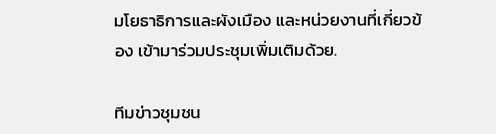มโยธาธิการและผังเมือง และหน่วยงานที่เกี่ยวข้อง เข้ามาร่วมประชุมเพิ่มเติมด้วย.

ทีมข่าวชุมชน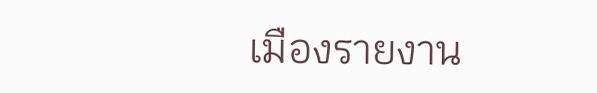เมืองรายงาน